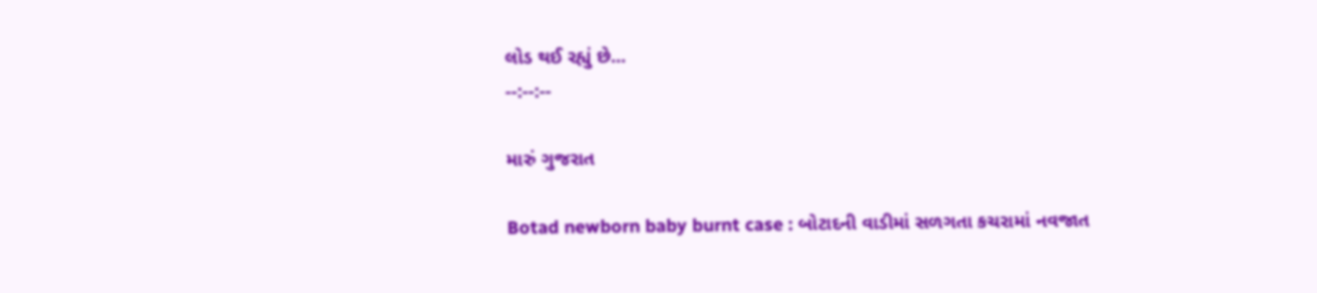લોડ થઈ રહ્યું છે...
--:--:--

મારું ગુજરાત

Botad newborn baby burnt case : બોટાદની વાડીમાં સળગતા કચરામાં નવજાત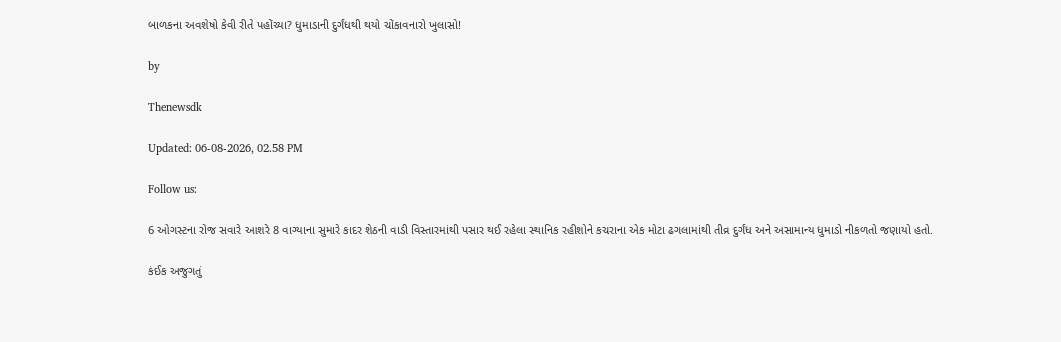બાળકના અવશેષો કેવી રીતે પહોંચ્યા? ધુમાડાની દુર્ગંધથી થયો ચોંકાવનારો ખુલાસો!

by

Thenewsdk

Updated: 06-08-2026, 02.58 PM

Follow us:

6 ઓગસ્ટના રોજ સવારે આશરે 8 વાગ્યાના સુમારે કાદર શેઠની વાડી વિસ્તારમાંથી પસાર થઈ રહેલા સ્થાનિક રહીશોને કચરાના એક મોટા ઢગલામાંથી તીવ્ર દુર્ગંધ અને અસામાન્ય ધુમાડો નીકળતો જણાયો હતો.

કંઈક અજુગતું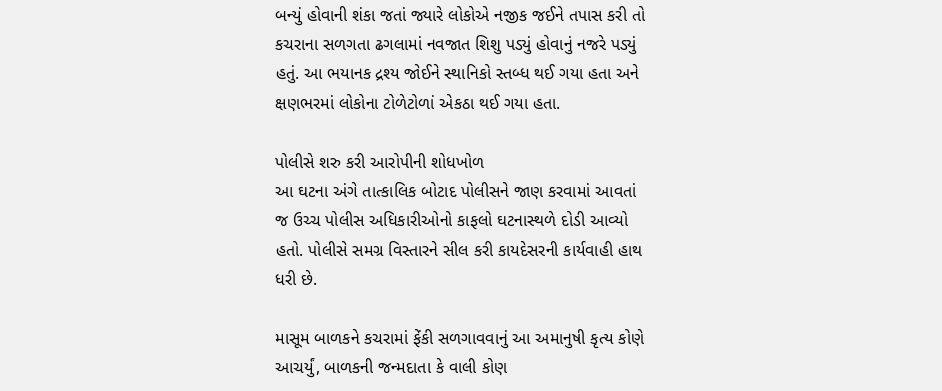બન્યું હોવાની શંકા જતાં જ્યારે લોકોએ નજીક જઈને તપાસ કરી તો કચરાના સળગતા ઢગલામાં નવજાત શિશુ પડ્યું હોવાનું નજરે પડ્યું હતું. આ ભયાનક દ્રશ્ય જોઈને સ્થાનિકો સ્તબ્ધ થઈ ગયા હતા અને ક્ષણભરમાં લોકોના ટોળેટોળાં એકઠા થઈ ગયા હતા.

પોલીસે શરુ કરી આરોપીની શોધખોળ
આ ઘટના અંગે તાત્કાલિક બોટાદ પોલીસને જાણ કરવામાં આવતાં જ ઉચ્ચ પોલીસ અધિકારીઓનો કાફલો ઘટનાસ્થળે દોડી આવ્યો હતો. પોલીસે સમગ્ર વિસ્તારને સીલ કરી કાયદેસરની કાર્યવાહી હાથ ધરી છે.

માસૂમ બાળકને કચરામાં ફેંકી સળગાવવાનું આ અમાનુષી કૃત્ય કોણે આચર્યું, બાળકની જન્મદાતા કે વાલી કોણ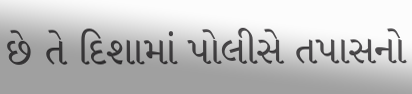છે તે દિશામાં પોલીસે તપાસનો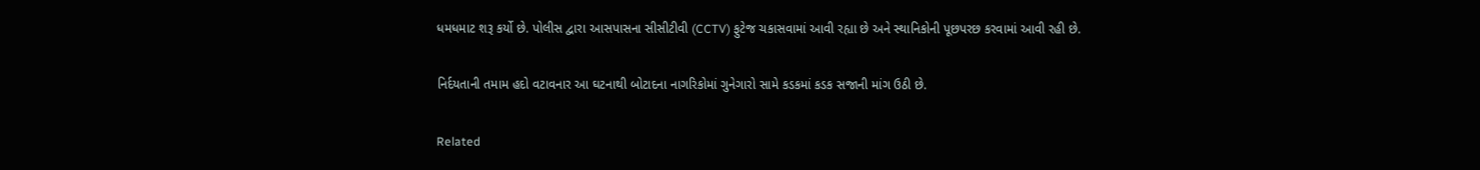ધમધમાટ શરૂ કર્યો છે. પોલીસ દ્વારા આસપાસના સીસીટીવી (CCTV) ફુટેજ ચકાસવામાં આવી રહ્યા છે અને સ્થાનિકોની પૂછપરછ કરવામાં આવી રહી છે.

નિર્દયતાની તમામ હદો વટાવનાર આ ઘટનાથી બોટાદના નાગરિકોમાં ગુનેગારો સામે કડકમાં કડક સજાની માંગ ઉઠી છે.

Related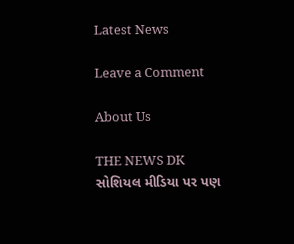Latest News

Leave a Comment

About Us

THE NEWS DK સોશિયલ મીડિયા પર પણ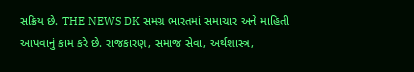સક્રિય છે. THE NEWS DK સમગ્ર ભારતમાં સમાચાર અને માહિતી આપવાનું કામ કરે છે. રાજકારણ, સમાજ સેવા, અર્થશાસ્ત્ર,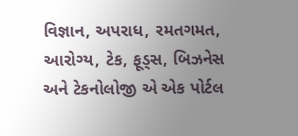વિજ્ઞાન, અપરાધ, રમતગમત, આરોગ્ય, ટેક, ફૂડ્સ, બિઝનેસ અને ટેકનોલોજી એ એક પોર્ટલ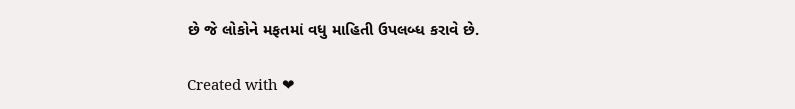છે જે લોકોને મફતમાં વધુ માહિતી ઉપલબ્ધ કરાવે છે.

Created with ❤